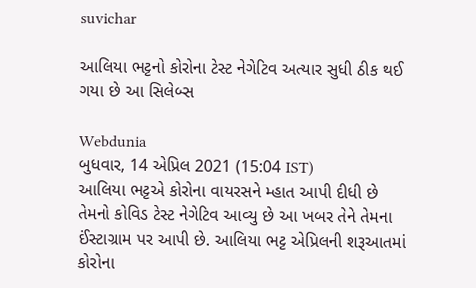suvichar

આલિયા ભટ્ટનો કોરોના ટેસ્ટ નેગેટિવ અત્યાર સુધી ઠીક થઈ ગયા છે આ સિલેબ્સ

Webdunia
બુધવાર, 14 એપ્રિલ 2021 (15:04 IST)
આલિયા ભટ્ટએ કોરોના વાયરસને મ્હાત આપી દીધી છે તેમનો કોવિડ ટેસ્ટ નેગેટિવ આવ્યુ છે આ ખબર તેને તેમના ઈંસ્ટાગ્રામ પર આપી છે. આલિયા ભટ્ટ એપ્રિલની શરૂઆતમાં કોરોના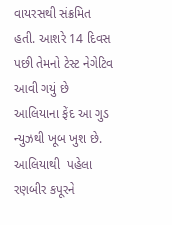વાયરસથી સંક્રમિત હતી. આશરે 14 દિવસ પછી તેમનો ટેસ્ટ નેગેટિવ આવી ગયું છે આલિયાના ફેંદ આ ગુડ ન્યુઝથી ખૂબ ખુશ છે.
આલિયાથી  પહેલા રણબીર કપૂરને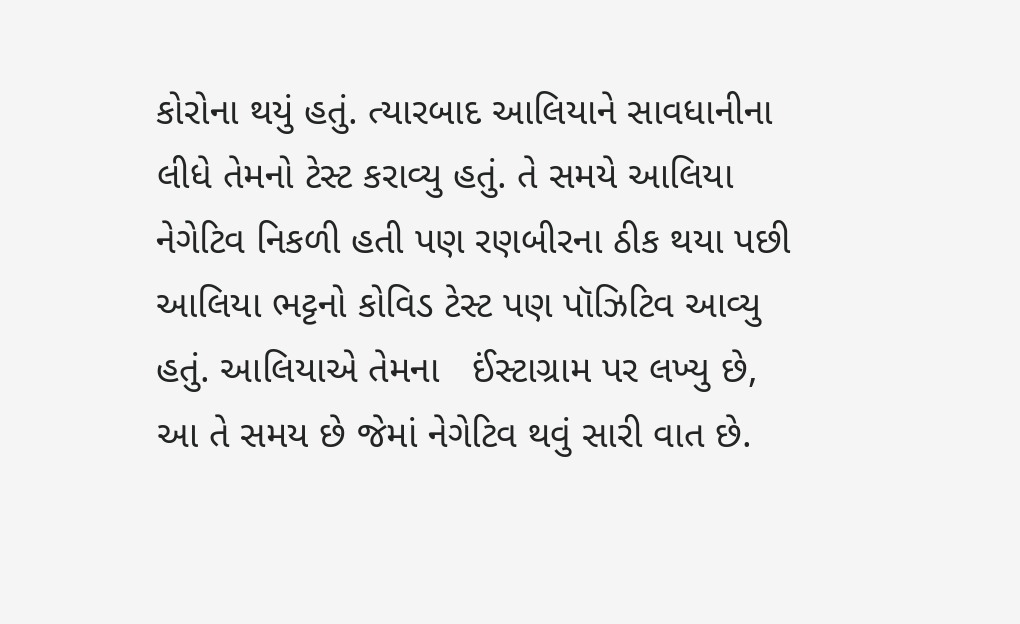કોરોના થયું હતું. ત્યારબાદ આલિયાને સાવધાનીના લીધે તેમનો ટેસ્ટ કરાવ્યુ હતું. તે સમયે આલિયા નેગેટિવ નિકળી હતી પણ રણબીરના ઠીક થયા પછી આલિયા ભટ્ટનો કોવિડ ટેસ્ટ પણ પૉઝિટિવ આવ્યુ હતું. આલિયાએ તેમના   ઈંસ્ટાગ્રામ પર લખ્યુ છે, આ તે સમય છે જેમાં નેગેટિવ થવું સારી વાત છે.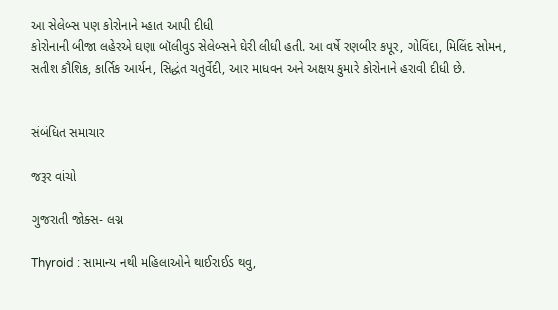આ સેલેબ્સ પણ કોરોનાને મ્હાત આપી દીધી
કોરોનાની બીજા લહેરએ ઘણા બૉલીવુડ સેલેબ્સને ઘેરી લીધી હતી. આ વર્ષે રણબીર કપૂર, ગોવિંદા, મિલિંદ સોમન, સતીશ કૌશિક, કાર્તિક આર્યન, સિદ્ધંત ચતુર્વેદી, આર માધવન અને અક્ષય કુમારે કોરોનાને હરાવી દીધી છે.


સંબંધિત સમાચાર

જરૂર વાંચો

ગુજરાતી જોક્સ- લગ્ન

Thyroid : સામાન્ય નથી મહિલાઓને થાઈરાઈડ થવુ,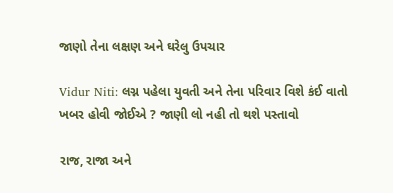જાણો તેના લક્ષણ અને ઘરેલુ ઉપચાર

Vidur Niti: લગ્ન પહેલા યુવતી અને તેના પરિવાર વિશે કંઈ વાતો ખબર હોવી જોઈએ ? જાણી લો નહી તો થશે પસ્તાવો

રાજ, રાજા અને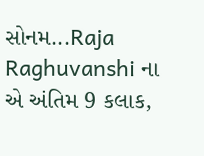સોનમ...Raja Raghuvanshi ના એ અંતિમ 9 કલાક,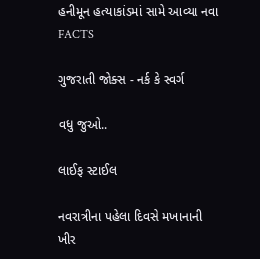હનીમૂન હત્યાકાંડમાં સામે આવ્યા નવા FACTS

ગુજરાતી જોક્સ - નર્ક કે સ્વર્ગ

વધુ જુઓ..

લાઈફ સ્ટાઈલ

નવરાત્રીના પહેલા દિવસે મખાનાની ખીર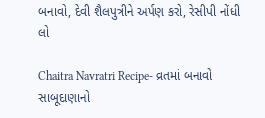બનાવો, દેવી શૈલપુત્રીને અર્પણ કરો, રેસીપી નોંધી લો

Chaitra Navratri Recipe- વ્રતમાં બનાવો સાબૂદાણાનો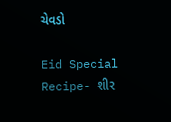ચેવડો

Eid Special Recipe- શીર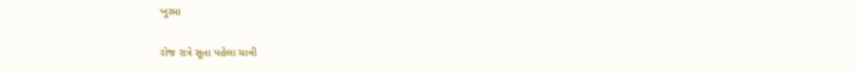ખુરમા

રોજ રાત્રે સૂતા પહેલા ચાવી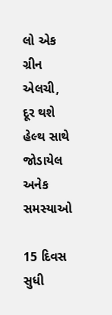લો એક ગ્રીન એલચી, દૂર થશે હેલ્થ સાથે જોડાયેલ અનેક સમસ્યાઓ

15 દિવસ સુધી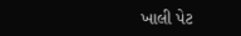ખાલી પેટ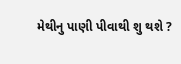મેથીનુ પાણી પીવાથી શુ થશે ?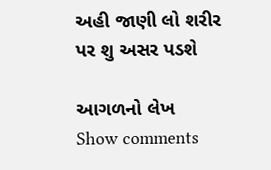અહી જાણી લો શરીર પર શુ અસર પડશે

આગળનો લેખ
Show comments